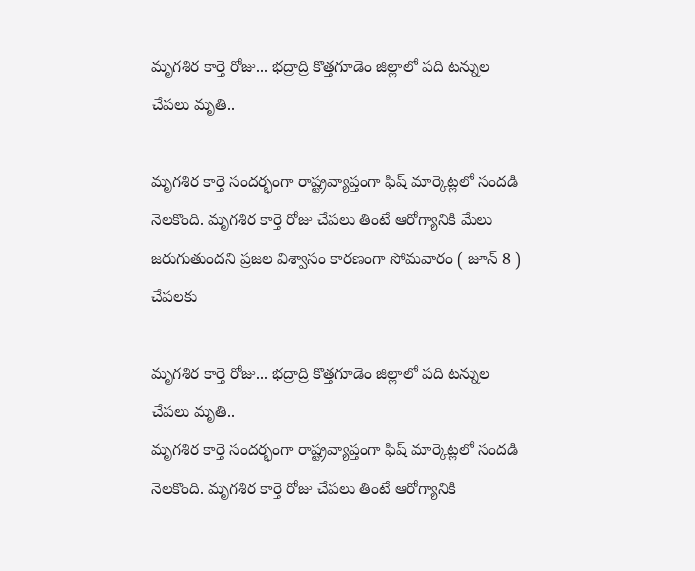మృగశిర కార్తె రోజు... భద్రాద్రి కొత్తగూడెం జిల్లాలో పది టన్నుల చేపలు మృతి..

మృగశిర కార్తె సందర్భంగా రాష్ట్రవ్యాప్తంగా ఫిష్ మార్కెట్లలో సందడి నెలకొంది. మృగశిర కార్తె రోజు చేపలు తింటే ఆరోగ్యానికి మేలు జరుగుతుందని ప్రజల విశ్వాసం కారణంగా సోమవారం ( జూన్ 8 ) చేపలకు

మృగశిర కార్తె రోజు... భద్రాద్రి కొత్తగూడెం జిల్లాలో పది టన్నుల చేపలు మృతి..
మృగశిర కార్తె సందర్భంగా రాష్ట్రవ్యాప్తంగా ఫిష్ మార్కెట్లలో సందడి నెలకొంది. మృగశిర కార్తె రోజు చేపలు తింటే ఆరోగ్యానికి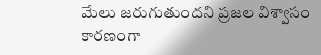మేలు జరుగుతుందని ప్రజల విశ్వాసం కారణంగా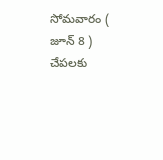సోమవారం ( జూన్ 8 ) చేపలకు